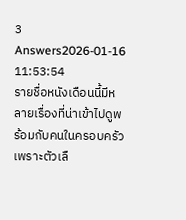3 Answers2026-01-16 11:53:54
รายชื่อหนังเดือนนี้มีหลายเรื่องที่น่าเข้าไปดูพร้อมกับคนในครอบครัว เพราะตัวเลื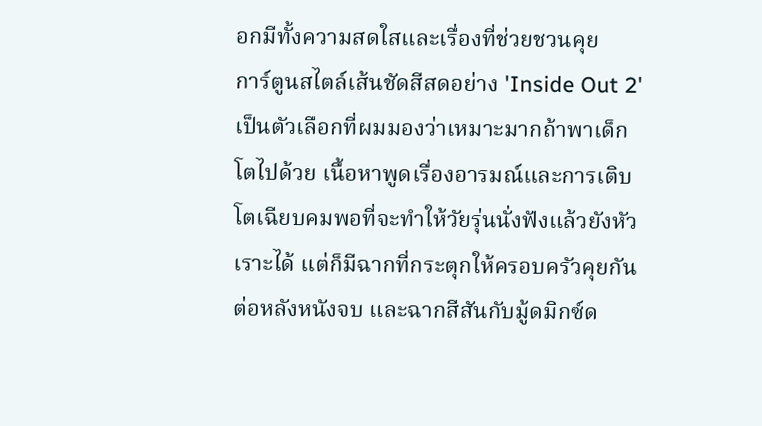อกมีทั้งความสดใสและเรื่องที่ช่วยชวนคุย
การ์ตูนสไตล์เส้นชัดสีสดอย่าง 'Inside Out 2' เป็นตัวเลือกที่ผมมองว่าเหมาะมากถ้าพาเด็กโตไปด้วย เนื้อหาพูดเรื่องอารมณ์และการเติบโตเฉียบคมพอที่จะทำให้วัยรุ่นนั่งฟังแล้วยังหัวเราะได้ แต่ก็มีฉากที่กระตุกให้ครอบครัวคุยกันต่อหลังหนังจบ และฉากสีสันกับมู้ดมิกซ์ด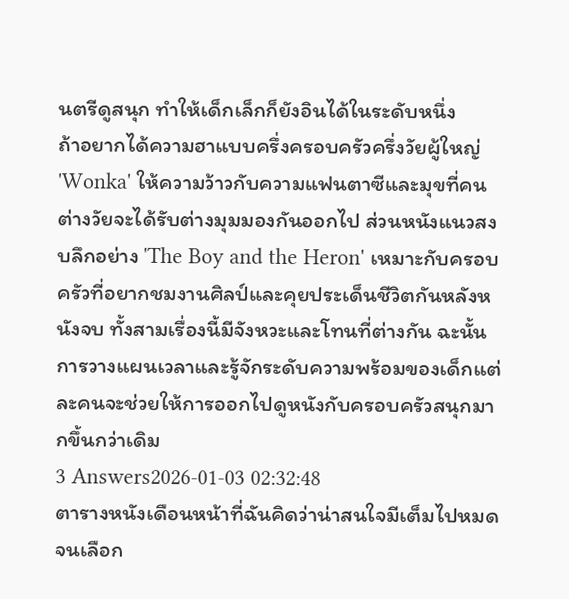นตรีดูสนุก ทำให้เด็กเล็กก็ยังอินได้ในระดับหนึ่ง
ถ้าอยากได้ความฮาแบบครึ่งครอบครัวครึ่งวัยผู้ใหญ่ 'Wonka' ให้ความว้าวกับความแฟนตาซีและมุขที่คนต่างวัยจะได้รับต่างมุมมองกันออกไป ส่วนหนังแนวสงบลึกอย่าง 'The Boy and the Heron' เหมาะกับครอบครัวที่อยากชมงานศิลป์และคุยประเด็นชีวิตกันหลังหนังจบ ทั้งสามเรื่องนี้มีจังหวะและโทนที่ต่างกัน ฉะนั้นการวางแผนเวลาและรู้จักระดับความพร้อมของเด็กแต่ละคนจะช่วยให้การออกไปดูหนังกับครอบครัวสนุกมากขึ้นกว่าเดิม
3 Answers2026-01-03 02:32:48
ตารางหนังเดือนหน้าที่ฉันคิดว่าน่าสนใจมีเต็มไปหมดจนเลือก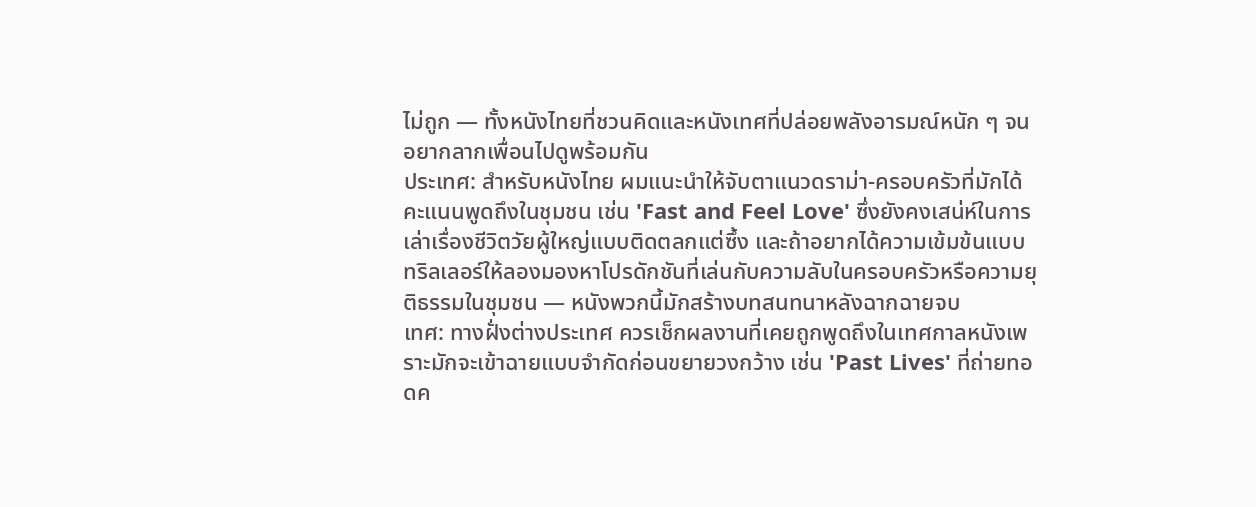ไม่ถูก — ทั้งหนังไทยที่ชวนคิดและหนังเทศที่ปล่อยพลังอารมณ์หนัก ๆ จนอยากลากเพื่อนไปดูพร้อมกัน
ประเทศ: สำหรับหนังไทย ผมแนะนำให้จับตาแนวดราม่า-ครอบครัวที่มักได้คะแนนพูดถึงในชุมชน เช่น 'Fast and Feel Love' ซึ่งยังคงเสน่ห์ในการเล่าเรื่องชีวิตวัยผู้ใหญ่แบบติดตลกแต่ซึ้ง และถ้าอยากได้ความเข้มข้นแบบทริลเลอร์ให้ลองมองหาโปรดักชันที่เล่นกับความลับในครอบครัวหรือความยุติธรรมในชุมชน — หนังพวกนี้มักสร้างบทสนทนาหลังฉากฉายจบ
เทศ: ทางฝั่งต่างประเทศ ควรเช็กผลงานที่เคยถูกพูดถึงในเทศกาลหนังเพราะมักจะเข้าฉายแบบจำกัดก่อนขยายวงกว้าง เช่น 'Past Lives' ที่ถ่ายทอดค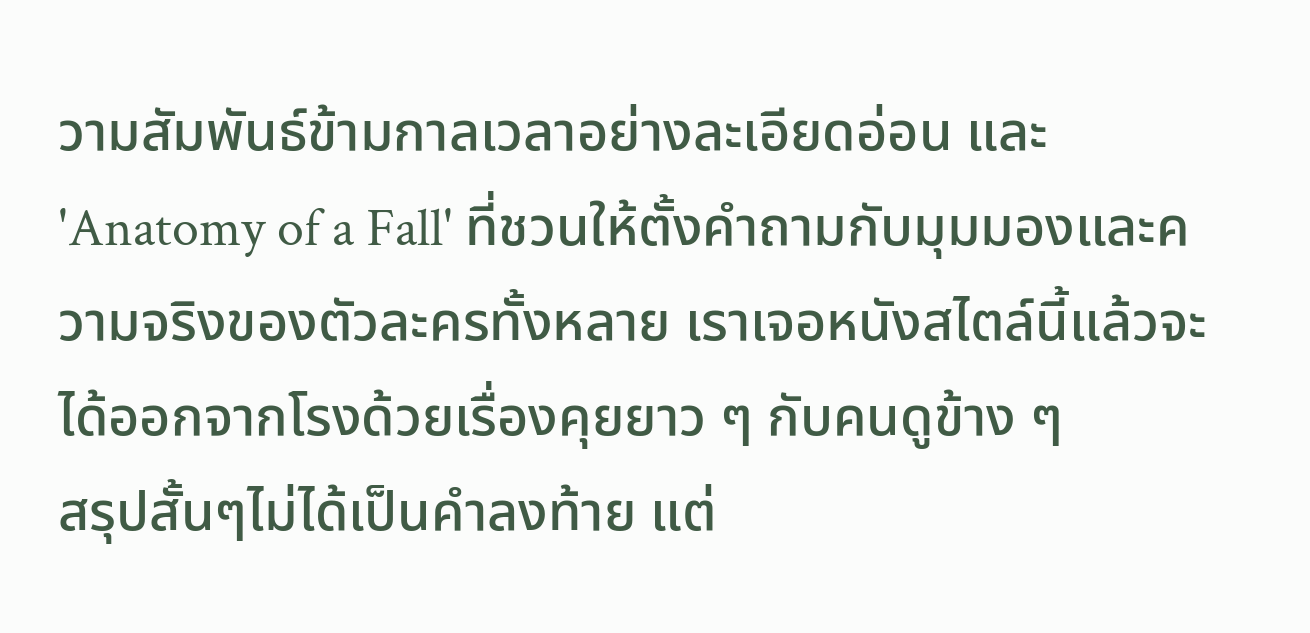วามสัมพันธ์ข้ามกาลเวลาอย่างละเอียดอ่อน และ 'Anatomy of a Fall' ที่ชวนให้ตั้งคำถามกับมุมมองและความจริงของตัวละครทั้งหลาย เราเจอหนังสไตล์นี้แล้วจะได้ออกจากโรงด้วยเรื่องคุยยาว ๆ กับคนดูข้าง ๆ
สรุปสั้นๆไม่ได้เป็นคำลงท้าย แต่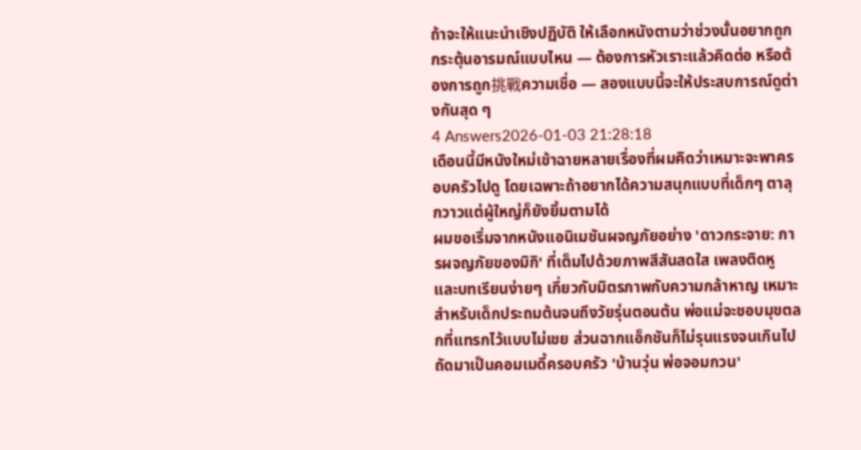ถ้าจะให้แนะนำเชิงปฏิบัติ ให้เลือกหนังตามว่าช่วงนั้นอยากถูกกระตุ้นอารมณ์แบบไหน — ต้องการหัวเราะแล้วคิดต่อ หรือต้องการถูก挑戰ความเชื่อ — สองแบบนี้จะให้ประสบการณ์ดูต่างกันสุด ๆ
4 Answers2026-01-03 21:28:18
เดือนนี้มีหนังใหม่เข้าฉายหลายเรื่องที่ผมคิดว่าเหมาะจะพาครอบครัวไปดู โดยเฉพาะถ้าอยากได้ความสนุกแบบที่เด็กๆ ตาลุกวาวแต่ผู้ใหญ่ก็ยังยิ้มตามได้
ผมขอเริ่มจากหนังแอนิเมชันผจญภัยอย่าง 'ดาวกระจาย: การผจญภัยของมิกิ' ที่เต็มไปด้วยภาพสีสันสดใส เพลงติดหู และบทเรียนง่ายๆ เกี่ยวกับมิตรภาพกับความกล้าหาญ เหมาะสำหรับเด็กประถมต้นจนถึงวัยรุ่นตอนต้น พ่อแม่จะชอบมุขตลกที่แทรกไว้แบบไม่เชย ส่วนฉากแอ็กชันก็ไม่รุนแรงจนเกินไป
ถัดมาเป็นคอมเมดี้ครอบครัว 'บ้านวุ่น พ่อจอมกวน'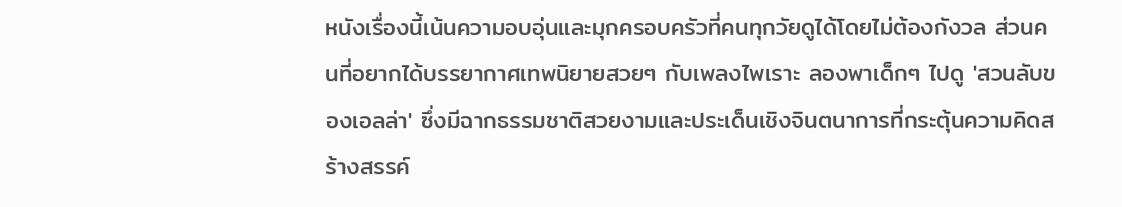หนังเรื่องนี้เน้นความอบอุ่นและมุกครอบครัวที่คนทุกวัยดูได้โดยไม่ต้องกังวล ส่วนคนที่อยากได้บรรยากาศเทพนิยายสวยๆ กับเพลงไพเราะ ลองพาเด็กๆ ไปดู 'สวนลับของเอลล่า' ซึ่งมีฉากธรรมชาติสวยงามและประเด็นเชิงจินตนาการที่กระตุ้นความคิดสร้างสรรค์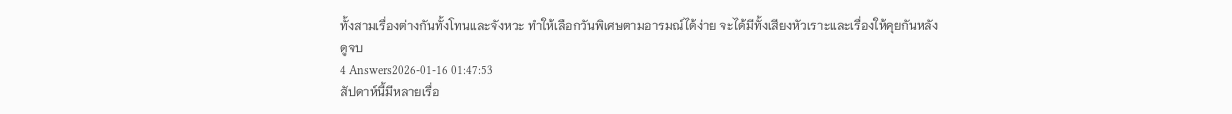ทั้งสามเรื่องต่างกันทั้งโทนและจังหวะ ทำให้เลือกวันพิเศษตามอารมณ์ได้ง่าย จะได้มีทั้งเสียงหัวเราะและเรื่องให้คุยกันหลังดูจบ
4 Answers2026-01-16 01:47:53
สัปดาห์นี้มีหลายเรื่อ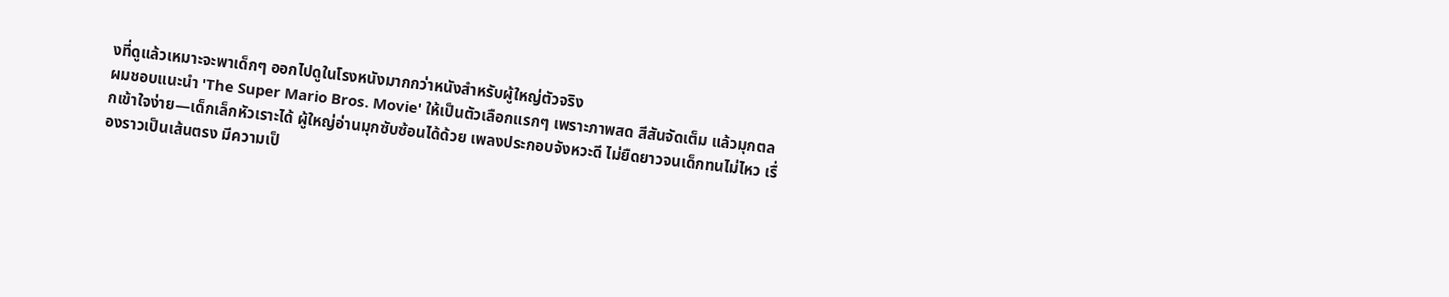งที่ดูแล้วเหมาะจะพาเด็กๆ ออกไปดูในโรงหนังมากกว่าหนังสำหรับผู้ใหญ่ตัวจริง
ผมชอบแนะนำ 'The Super Mario Bros. Movie' ให้เป็นตัวเลือกแรกๆ เพราะภาพสด สีสันจัดเต็ม แล้วมุกตลกเข้าใจง่าย—เด็กเล็กหัวเราะได้ ผู้ใหญ่อ่านมุกซับซ้อนได้ด้วย เพลงประกอบจังหวะดี ไม่ยืดยาวจนเด็กทนไม่ไหว เรื่องราวเป็นเส้นตรง มีความเป็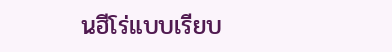นฮีโร่แบบเรียบ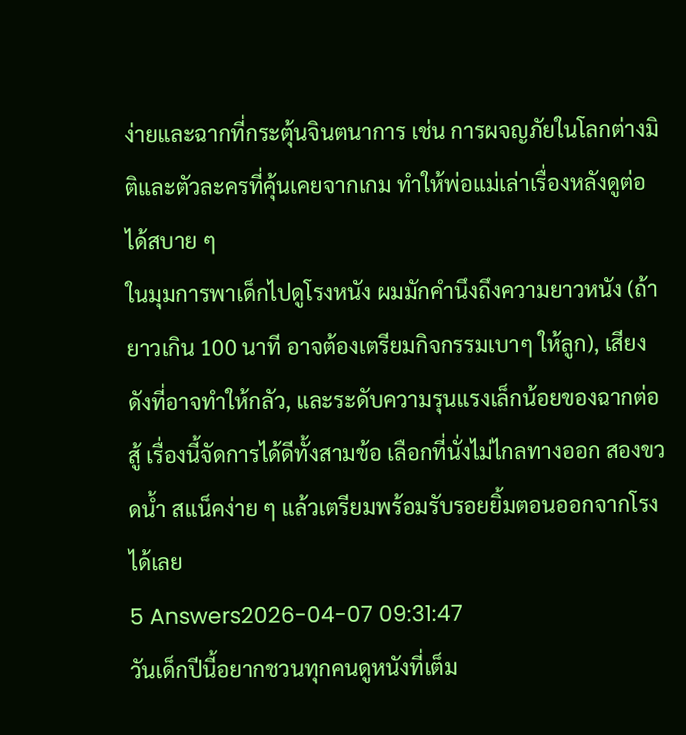ง่ายและฉากที่กระตุ้นจินตนาการ เช่น การผจญภัยในโลกต่างมิติและตัวละครที่คุ้นเคยจากเกม ทำให้พ่อแม่เล่าเรื่องหลังดูต่อได้สบาย ๆ
ในมุมการพาเด็กไปดูโรงหนัง ผมมักคำนึงถึงความยาวหนัง (ถ้ายาวเกิน 100 นาที อาจต้องเตรียมกิจกรรมเบาๆ ให้ลูก), เสียงดังที่อาจทำให้กลัว, และระดับความรุนแรงเล็กน้อยของฉากต่อสู้ เรื่องนี้จัดการได้ดีทั้งสามข้อ เลือกที่นั่งไม่ไกลทางออก สองขวดน้ำ สแน็คง่าย ๆ แล้วเตรียมพร้อมรับรอยยิ้มตอนออกจากโรงได้เลย
5 Answers2026-04-07 09:31:47
วันเด็กปีนี้อยากชวนทุกคนดูหนังที่เต็ม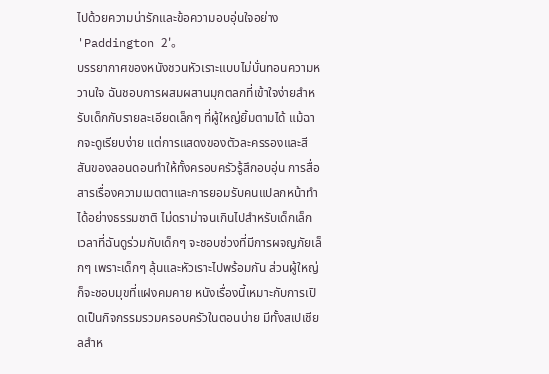ไปด้วยความน่ารักและข้อความอบอุ่นใจอย่าง 'Paddington 2'。
บรรยากาศของหนังชวนหัวเราะแบบไม่บั่นทอนความหวานใจ ฉันชอบการผสมผสานมุกตลกที่เข้าใจง่ายสำหรับเด็กกับรายละเอียดเล็กๆ ที่ผู้ใหญ่ยิ้มตามได้ แม้ฉากจะดูเรียบง่าย แต่การแสดงของตัวละครรองและสีสันของลอนดอนทำให้ทั้งครอบครัวรู้สึกอบอุ่น การสื่อสารเรื่องความเมตตาและการยอมรับคนแปลกหน้าทำได้อย่างธรรมชาติ ไม่ดราม่าจนเกินไปสำหรับเด็กเล็ก
เวลาที่ฉันดูร่วมกับเด็กๆ จะชอบช่วงที่มีการผจญภัยเล็กๆ เพราะเด็กๆ ลุ้นและหัวเราะไปพร้อมกัน ส่วนผู้ใหญ่ก็จะชอบมุขที่แฝงคมคาย หนังเรื่องนี้เหมาะกับการเปิดเป็นกิจกรรมรวมครอบครัวในตอนบ่าย มีทั้งสเปเชียลสำห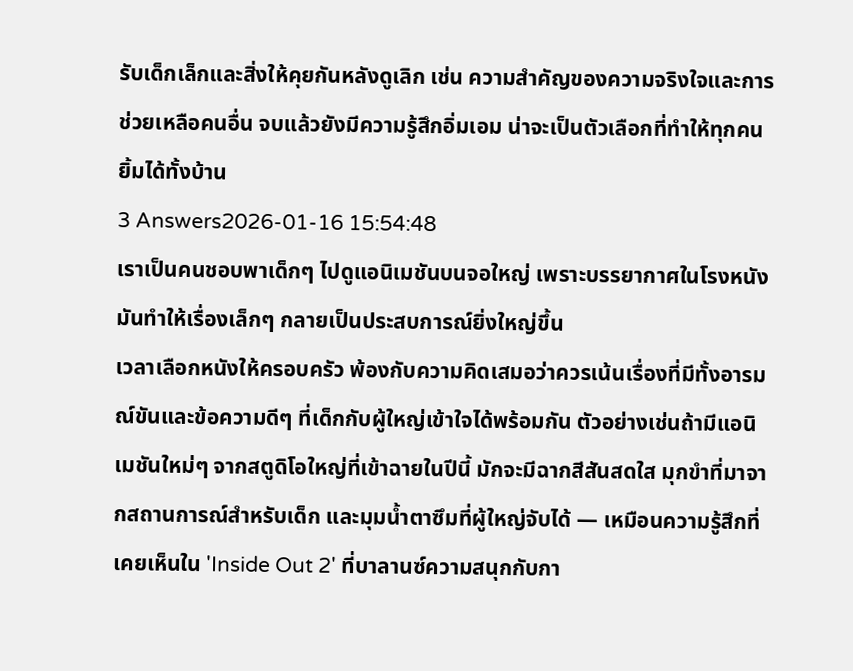รับเด็กเล็กและสิ่งให้คุยกันหลังดูเลิก เช่น ความสำคัญของความจริงใจและการช่วยเหลือคนอื่น จบแล้วยังมีความรู้สึกอิ่มเอม น่าจะเป็นตัวเลือกที่ทำให้ทุกคนยิ้มได้ทั้งบ้าน
3 Answers2026-01-16 15:54:48
เราเป็นคนชอบพาเด็กๆ ไปดูแอนิเมชันบนจอใหญ่ เพราะบรรยากาศในโรงหนังมันทำให้เรื่องเล็กๆ กลายเป็นประสบการณ์ยิ่งใหญ่ขึ้น
เวลาเลือกหนังให้ครอบครัว พ้องกับความคิดเสมอว่าควรเน้นเรื่องที่มีทั้งอารมณ์ขันและข้อความดีๆ ที่เด็กกับผู้ใหญ่เข้าใจได้พร้อมกัน ตัวอย่างเช่นถ้ามีแอนิเมชันใหม่ๆ จากสตูดิโอใหญ่ที่เข้าฉายในปีนี้ มักจะมีฉากสีสันสดใส มุกขำที่มาจากสถานการณ์สำหรับเด็ก และมุมน้ำตาซึมที่ผู้ใหญ่จับได้ — เหมือนความรู้สึกที่เคยเห็นใน 'Inside Out 2' ที่บาลานซ์ความสนุกกับกา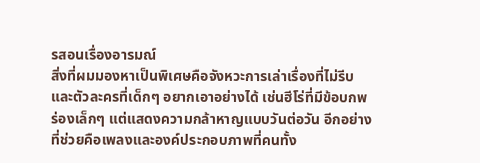รสอนเรื่องอารมณ์
สิ่งที่ผมมองหาเป็นพิเศษคือจังหวะการเล่าเรื่องที่ไม่รีบและตัวละครที่เด็กๆ อยากเอาอย่างได้ เช่นฮีโร่ที่มีข้อบกพร่องเล็กๆ แต่แสดงความกล้าหาญแบบวันต่อวัน อีกอย่างที่ช่วยคือเพลงและองค์ประกอบภาพที่คนทั้ง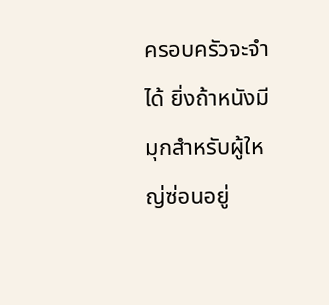ครอบครัวจะจำได้ ยิ่งถ้าหนังมีมุกสำหรับผู้ใหญ่ซ่อนอยู่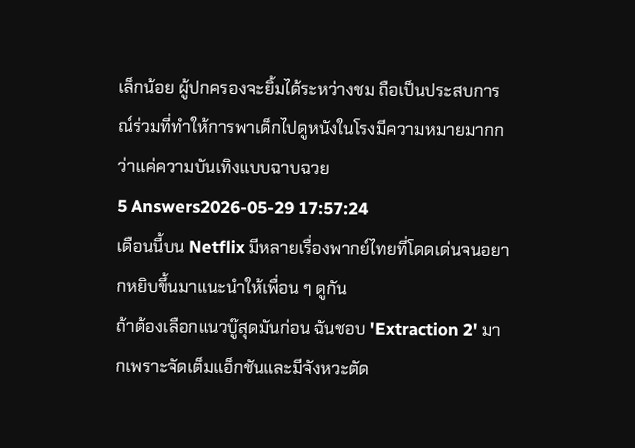เล็กน้อย ผู้ปกครองจะยิ้มได้ระหว่างชม ถือเป็นประสบการณ์ร่วมที่ทำให้การพาเด็กไปดูหนังในโรงมีความหมายมากกว่าแค่ความบันเทิงแบบฉาบฉวย
5 Answers2026-05-29 17:57:24
เดือนนี้บน Netflix มีหลายเรื่องพากย์ไทยที่โดดเด่นจนอยากหยิบขึ้นมาแนะนำให้เพื่อน ๆ ดูกัน
ถ้าต้องเลือกแนวบู๊สุดมันก่อน ฉันชอบ 'Extraction 2' มากเพราะจัดเต็มแอ็กชันและมีจังหวะตัด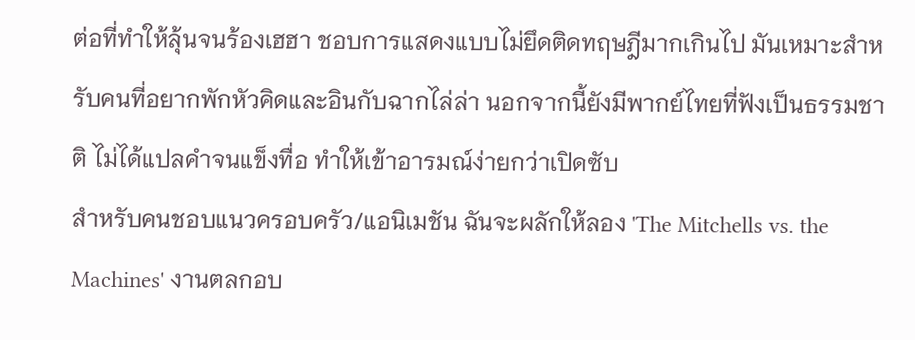ต่อที่ทำให้ลุ้นจนร้องเฮฮา ชอบการแสดงแบบไม่ยึดติดทฤษฎีมากเกินไป มันเหมาะสำหรับคนที่อยากพักหัวคิดและอินกับฉากไล่ล่า นอกจากนี้ยังมีพากย์ไทยที่ฟังเป็นธรรมชาติ ไม่ได้แปลคำจนแข็งทื่อ ทำให้เข้าอารมณ์ง่ายกว่าเปิดซับ
สำหรับคนชอบแนวครอบครัว/แอนิเมชัน ฉันจะผลักให้ลอง 'The Mitchells vs. the Machines' งานตลกอบ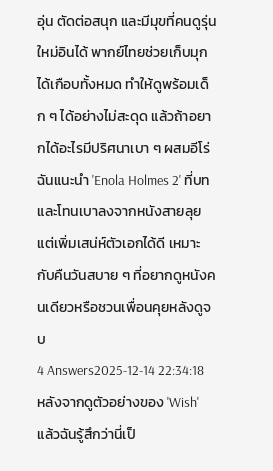อุ่น ตัดต่อสนุก และมีมุขที่คนดูรุ่นใหม่อินได้ พากย์ไทยช่วยเก็บมุกได้เกือบทั้งหมด ทำให้ดูพร้อมเด็ก ๆ ได้อย่างไม่สะดุด แล้วถ้าอยากได้อะไรมีปริศนาเบา ๆ ผสมอีโร่ ฉันแนะนำ 'Enola Holmes 2' ที่บทและโทนเบาลงจากหนังสายลุย แต่เพิ่มเสน่ห์ตัวเอกได้ดี เหมาะกับคืนวันสบาย ๆ ที่อยากดูหนังคนเดียวหรือชวนเพื่อนคุยหลังดูจบ
4 Answers2025-12-14 22:34:18
หลังจากดูตัวอย่างของ 'Wish' แล้วฉันรู้สึกว่านี่เป็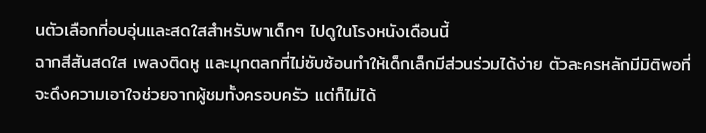นตัวเลือกที่อบอุ่นและสดใสสำหรับพาเด็กๆ ไปดูในโรงหนังเดือนนี้
ฉากสีสันสดใส เพลงติดหู และมุกตลกที่ไม่ซับซ้อนทำให้เด็กเล็กมีส่วนร่วมได้ง่าย ตัวละครหลักมีมิติพอที่จะดึงความเอาใจช่วยจากผู้ชมทั้งครอบครัว แต่ก็ไม่ได้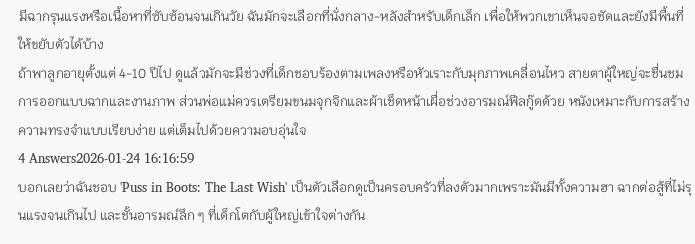มีฉากรุนแรงหรือเนื้อหาที่ซับซ้อนจนเกินวัย ฉันมักจะเลือกที่นั่งกลาง-หลังสำหรับเด็กเล็ก เพื่อให้พวกเขาเห็นจอชัดและยังมีพื้นที่ให้ขยับตัวได้บ้าง
ถ้าพาลูกอายุตั้งแต่ 4-10 ปีไป ดูแล้วมักจะมีช่วงที่เด็กชอบร้องตามเพลงหรือหัวเราะกับมุกภาพเคลื่อนไหว สายตาผู้ใหญ่จะชื่นชมการออกแบบฉากและงานภาพ ส่วนพ่อแม่ควรเตรียมขนมจุกจิกและผ้าเช็ดหน้าเผื่อช่วงอารมณ์ฟีลกู๊ดด้วย หนังเหมาะกับการสร้างความทรงจำแบบเรียบง่าย แต่เต็มไปด้วยความอบอุ่นใจ
4 Answers2026-01-24 16:16:59
บอกเลยว่าฉันชอบ 'Puss in Boots: The Last Wish' เป็นตัวเลือกดูเป็นครอบครัวที่ลงตัวมากเพราะมันมีทั้งความฮา ฉากต่อสู้ที่ไม่รุนแรงจนเกินไป และชั้นอารมณ์ลึก ๆ ที่เด็กโตกับผู้ใหญ่เข้าใจต่างกัน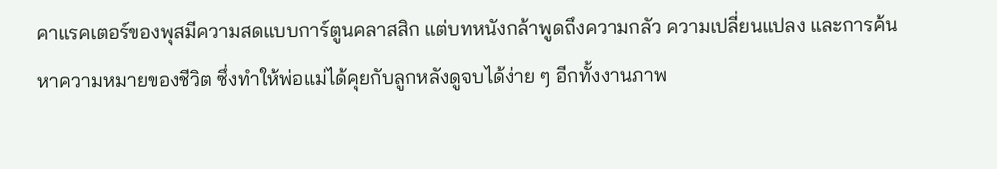คาแรคเตอร์ของพุสมีความสดแบบการ์ตูนคลาสสิก แต่บทหนังกล้าพูดถึงความกลัว ความเปลี่ยนแปลง และการค้นหาความหมายของชีวิต ซึ่งทำให้พ่อแม่ได้คุยกับลูกหลังดูจบได้ง่าย ๆ อีกทั้งงานภาพ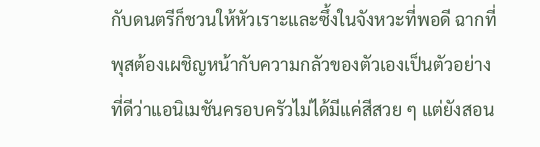กับดนตรีก็ชวนให้หัวเราะและซึ้งในจังหวะที่พอดี ฉากที่พุสต้องเผชิญหน้ากับความกลัวของตัวเองเป็นตัวอย่างที่ดีว่าแอนิเมชันครอบครัวไม่ได้มีแค่สีสวย ๆ แต่ยังสอน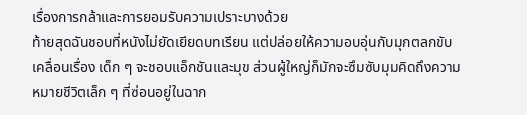เรื่องการกล้าและการยอมรับความเปราะบางด้วย
ท้ายสุดฉันชอบที่หนังไม่ยัดเยียดบทเรียน แต่ปล่อยให้ความอบอุ่นกับมุกตลกขับเคลื่อนเรื่อง เด็ก ๆ จะชอบแอ็กชันและมุข ส่วนผู้ใหญ่ก็มักจะซึมซับมุมคิดถึงความหมายชีวิตเล็ก ๆ ที่ซ่อนอยู่ในฉาก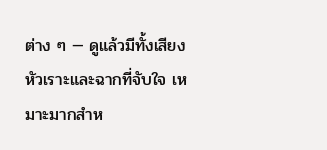ต่าง ๆ — ดูแล้วมีทั้งเสียงหัวเราะและฉากที่จับใจ เหมาะมากสำห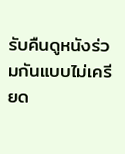รับคืนดูหนังร่วมกันแบบไม่เครียด